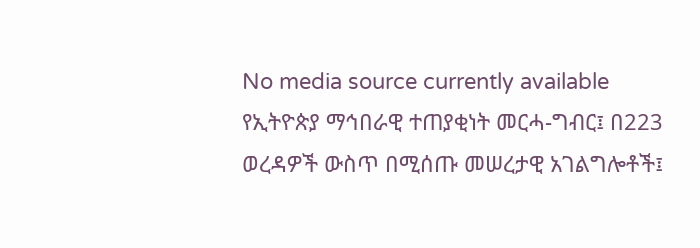No media source currently available
የኢትዮጵያ ማኅበራዊ ተጠያቂነት መርሓ-ግብር፤ በ223 ወረዳዎች ውስጥ በሚሰጡ መሠረታዊ አገልግሎቶች፤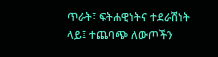ጥራት፣ ፍትሐዊነትና ተደራሽነት ላይ፤ ተጨባጭ ለውጦችን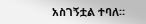አስገኝቷል ተባለ።